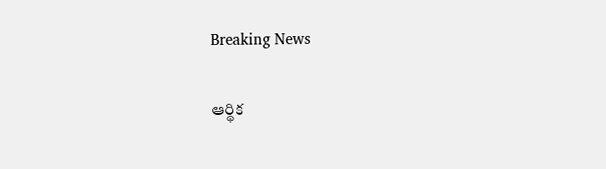Breaking News

ఆర్థిక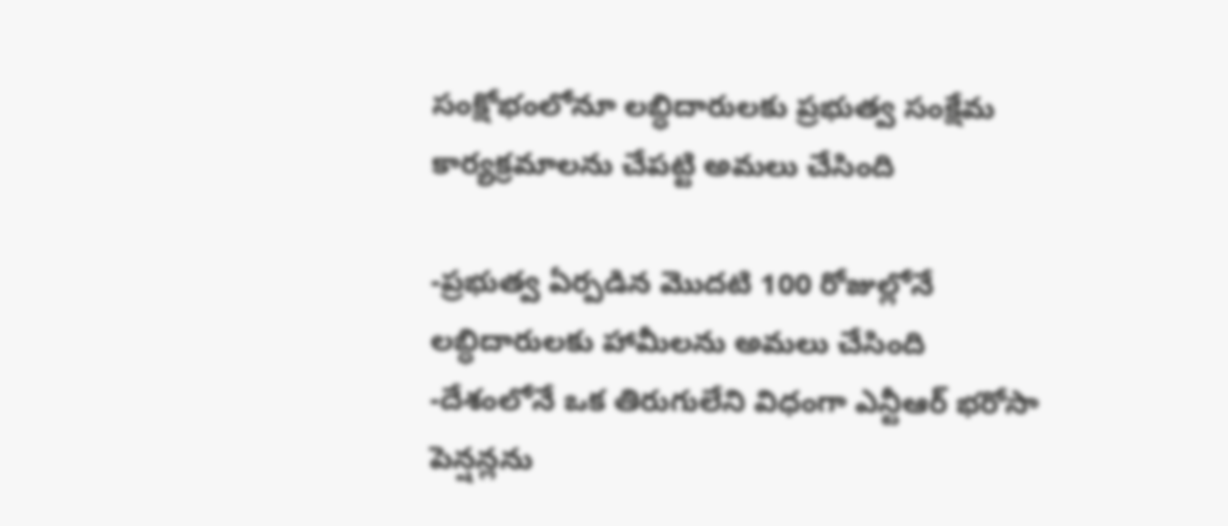సంక్షోభంలోనూ లబ్ధిదారులకు ప్రభుత్వ సంక్షేమ కార్యక్రమాలను చేపట్టి అమలు చేసింది

-ప్రభుత్వ ఏర్పడిన మొదటి 100 రోజుల్లోనే లబ్ధిదారులకు హామీలను అమలు చేసింది
-దేశంలోనే ఒక తిరుగులేని విధంగా ఎన్టీఆర్ భరోసా పెన్షన్లను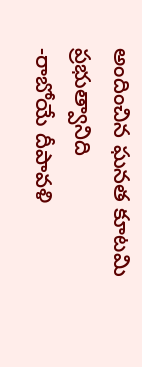అందించిన ఘనత కూటమి ప్రభుత్వానిది
-రాబోయే దీపావళి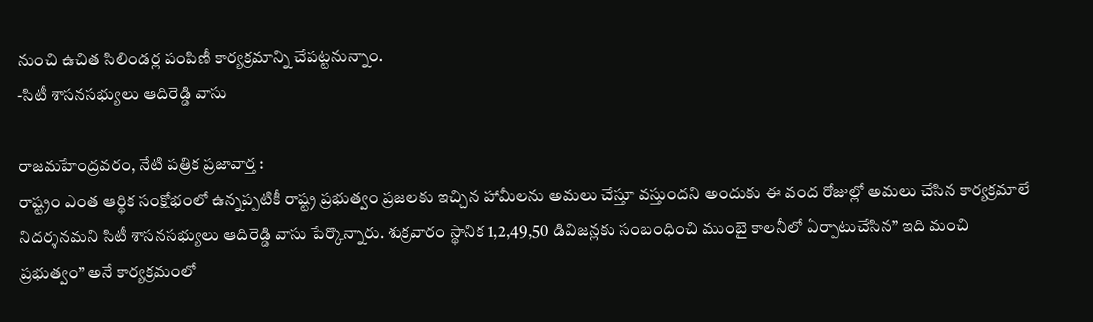నుంచి ఉచిత సిలిండర్ల పంపిణీ కార్యక్రమాన్ని చేపట్టనున్నాం.
-సిటీ శాసనసభ్యులు ఆదిరెడ్డి వాసు

రాజమహేంద్రవరం, నేటి పత్రిక ప్రజావార్త :
రాష్ట్రం ఎంత ఆర్థిక సంక్షోభంలో ఉన్నప్పటికీ రాష్ట్ర ప్రభుత్వం ప్రజలకు ఇచ్చిన హామీలను అమలు చేస్తూ వస్తుందని అందుకు ఈ వంద రోజుల్లో అమలు చేసిన కార్యక్రమాలే నిదర్శనమని సిటీ శాసనసభ్యులు ఆదిరెడ్డి వాసు పేర్కొన్నారు. శుక్రవారం స్థానిక 1,2,49,50 డివిజన్లకు సంబంధించి ముంబై కాలనీలో ఏర్పాటుచేసిన” ఇది మంచి ప్రభుత్వం” అనే కార్యక్రమంలో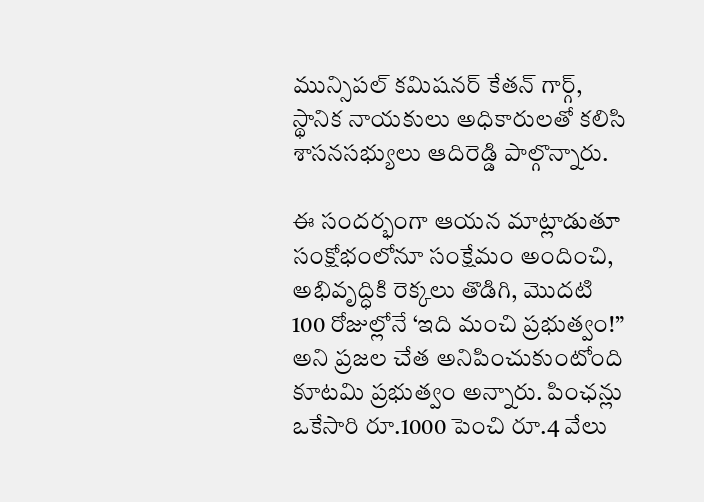మున్సిపల్ కమిషనర్ కేతన్ గార్గ్, స్థానిక నాయకులు అధికారులతో కలిసి శాసనసభ్యులు ఆదిరెడ్డి పాల్గొన్నారు.

ఈ సందర్భంగా ఆయన మాట్లాడుతూ సంక్షోభంలోనూ సంక్షేమం అందించి, అభివృద్ధికి రెక్కలు తొడిగి, మొదటి 100 రోజుల్లోనే ‘ఇది మంచి ప్రభుత్వం!” అని ప్రజల చేత అనిపించుకుంటోంది కూటమి ప్రభుత్వం అన్నారు. పింఛన్లు ఒకేసారి రూ.1000 పెంచి రూ.4 వేలు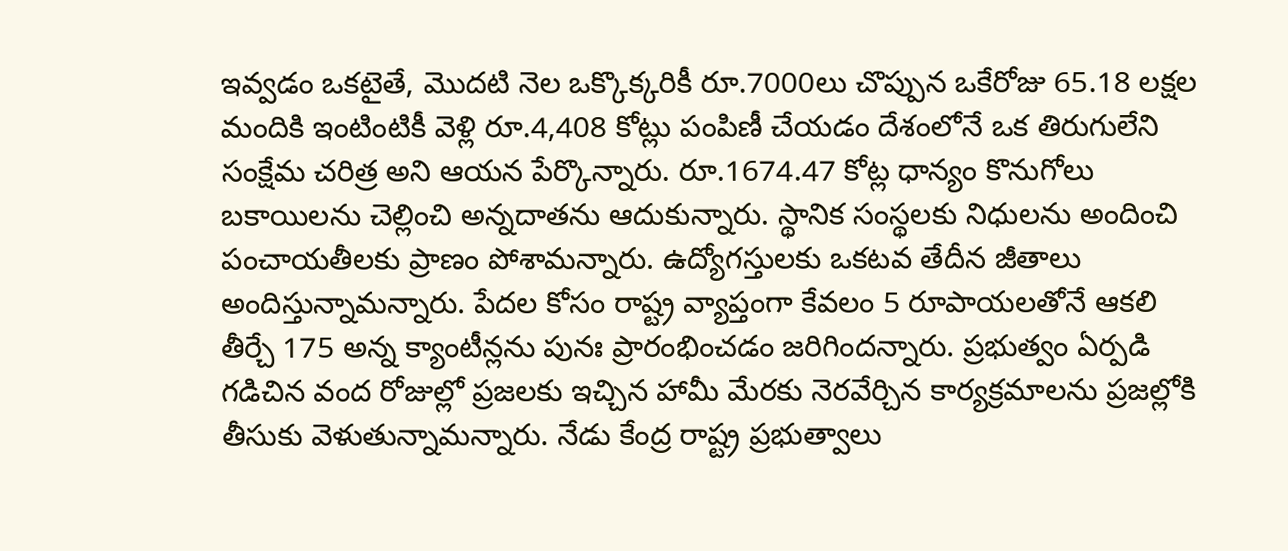ఇవ్వడం ఒకటైతే, మొదటి నెల ఒక్కొక్కరికీ రూ.7000లు చొప్పున ఒకేరోజు 65.18 లక్షల మందికి ఇంటింటికీ వెళ్లి రూ.4,408 కోట్లు పంపిణీ చేయడం దేశంలోనే ఒక తిరుగులేని సంక్షేమ చరిత్ర అని ఆయన పేర్కొన్నారు. రూ.1674.47 కోట్ల ధాన్యం కొనుగోలు బకాయిలను చెల్లించి అన్నదాతను ఆదుకున్నారు. స్థానిక సంస్థలకు నిధులను అందించి పంచాయతీలకు ప్రాణం పోశామన్నారు. ఉద్యోగస్తులకు ఒకటవ తేదీన జీతాలు అందిస్తున్నామన్నారు. పేదల కోసం రాష్ట్ర వ్యాప్తంగా కేవలం 5 రూపాయలతోనే ఆకలి తీర్చే 175 అన్న క్యాంటీన్లను పునః ప్రారంభించడం జరిగిందన్నారు. ప్రభుత్వం ఏర్పడి గడిచిన వంద రోజుల్లో ప్రజలకు ఇచ్చిన హామీ మేరకు నెరవేర్చిన కార్యక్రమాలను ప్రజల్లోకి తీసుకు వెళుతున్నామన్నారు. నేడు కేంద్ర రాష్ట్ర ప్రభుత్వాలు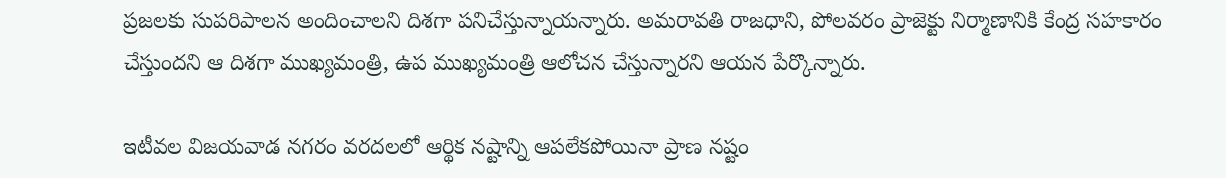ప్రజలకు సుపరిపాలన అందించాలని దిశగా పనిచేస్తున్నాయన్నారు. అమరావతి రాజధాని, పోలవరం ప్రాజెక్టు నిర్మాణానికి కేంద్ర సహకారం చేస్తుందని ఆ దిశగా ముఖ్యమంత్రి, ఉప ముఖ్యమంత్రి ఆలోచన చేస్తున్నారని ఆయన పేర్కొన్నారు.

ఇటీవల విజయవాడ నగరం వరదలలో ఆర్థిక నష్టాన్ని ఆపలేకపోయినా ప్రాణ నష్టం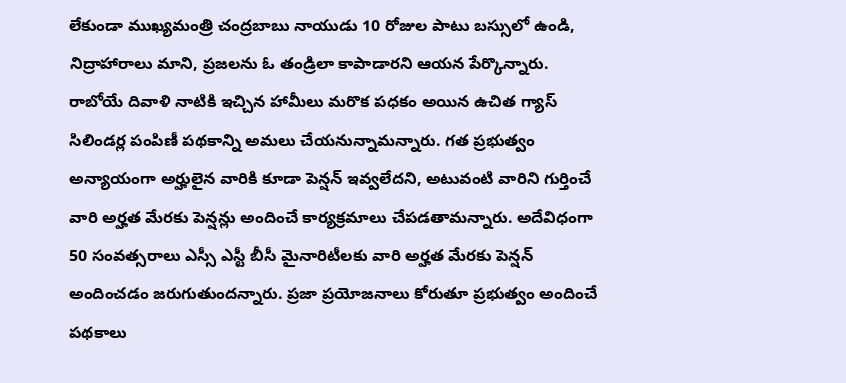లేకుండా ముఖ్యమంత్రి చంద్రబాబు నాయుడు 10 రోజుల పాటు బస్సులో ఉండి, నిద్రాహారాలు మాని, ప్రజలను ఓ తండ్రిలా కాపాడారని ఆయన పేర్కొన్నారు.
రాబోయే దివాళి నాటికి ఇచ్చిన హామీలు మరొక పధకం అయిన ఉచిత గ్యాస్ సిలిండర్ల పంపిణీ పథకాన్ని అమలు చేయనున్నామన్నారు. గత ప్రభుత్వం అన్యాయంగా అర్హులైన వారికి కూడా పెన్షన్ ఇవ్వలేదని, అటువంటి వారిని గుర్తించే వారి అర్హత మేరకు పెన్షన్లు అందించే కార్యక్రమాలు చేపడతామన్నారు. అదేవిధంగా 50 సంవత్సరాలు ఎస్సీ ఎస్టీ బీసీ మైనారిటీలకు వారి అర్హత మేరకు పెన్షన్ అందించడం జరుగుతుందన్నారు. ప్రజా ప్రయోజనాలు కోరుతూ ప్రభుత్వం అందించే పథకాలు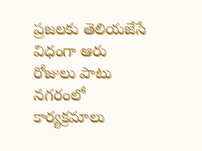ప్రజలకు తెలియజేసే విధంగా ఆరు రోజులు పాటు నగరంలో కార్యక్రమాలు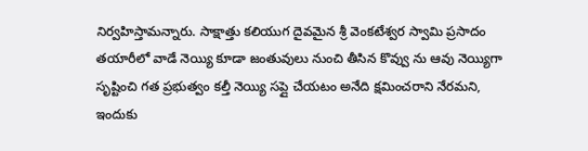నిర్వహిస్తామన్నారు. సాక్షాత్తు కలియుగ దైవమైన శ్రీ వెంకటేశ్వర స్వామి ప్రసాదం తయారీలో వాడే నెయ్యి కూడా జంతువులు నుంచి తీసిన కొవ్వు ను ఆవు నెయ్యిగా సృష్టించి గత ప్రభుత్వం కల్తీ నెయ్యి సప్లై చేయటం అనేది క్షమించరాని నేరమని, ఇందుకు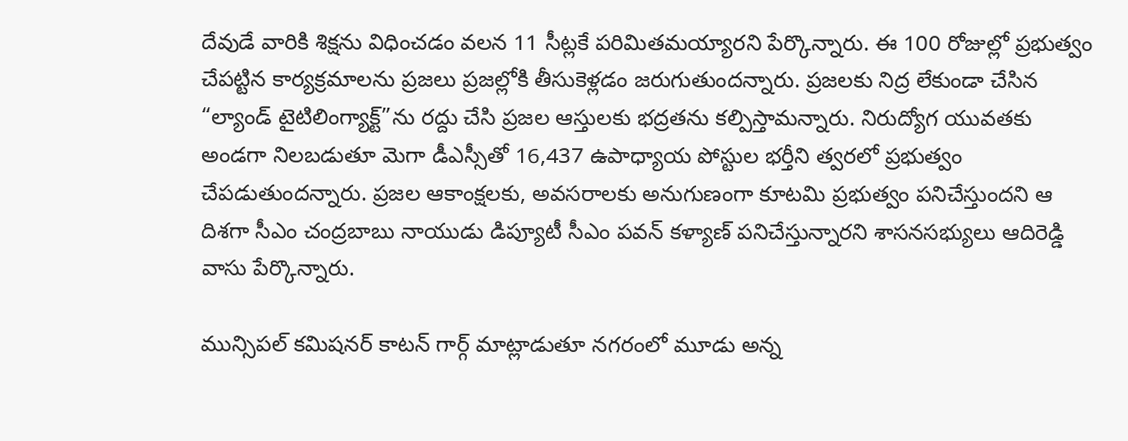దేవుడే వారికి శిక్షను విధించడం వలన 11 సీట్లకే పరిమితమయ్యారని పేర్కొన్నారు. ఈ 100 రోజుల్లో ప్రభుత్వం చేపట్టిన కార్యక్రమాలను ప్రజలు ప్రజల్లోకి తీసుకెళ్లడం జరుగుతుందన్నారు. ప్రజలకు నిద్ర లేకుండా చేసిన “ల్యాండ్ టైటిలింగ్యాక్ట్”ను రద్దు చేసి ప్రజల ఆస్తులకు భద్రతను కల్పిస్తామన్నారు. నిరుద్యోగ యువతకు అండగా నిలబడుతూ మెగా డీఎస్సీతో 16,437 ఉపాధ్యాయ పోస్టుల భర్తీని త్వరలో ప్రభుత్వం చేపడుతుందన్నారు. ప్రజల ఆకాంక్షలకు, అవసరాలకు అనుగుణంగా కూటమి ప్రభుత్వం పనిచేస్తుందని ఆ దిశగా సీఎం చంద్రబాబు నాయుడు డిప్యూటీ సీఎం పవన్ కళ్యాణ్ పనిచేస్తున్నారని శాసనసభ్యులు ఆదిరెడ్డి వాసు పేర్కొన్నారు.

మున్సిపల్ కమిషనర్ కాటన్ గార్గ్ మాట్లాడుతూ నగరంలో మూడు అన్న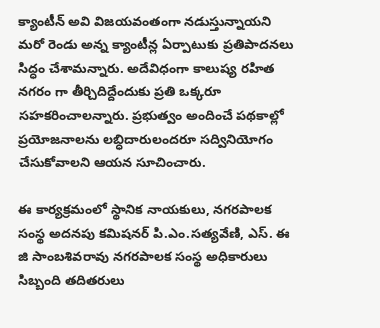క్యాంటీన్ అవి విజయవంతంగా నడుస్తున్నాయని మరో రెండు అన్న క్యాంటీన్ల ఏర్పాటుకు ప్రతిపాదనలు సిద్ధం చేశామన్నారు. అదేవిధంగా కాలుష్య రహిత నగరం గా తీర్చిదిద్దేందుకు ప్రతి ఒక్కరూ సహకరించాలన్నారు. ప్రభుత్వం అందించే పథకాల్లో ప్రయోజనాలను లబ్ధిదారులందరూ సద్వినియోగం చేసుకోవాలని ఆయన సూచించారు.

ఈ కార్యక్రమంలో స్థానిక నాయకులు, నగరపాలక సంస్థ అదనపు కమిషనర్ పి.ఎం.సత్యవేణి, ఎస్. ఈ జి సాంబశివరావు నగరపాలక సంస్థ అధికారులు సిబ్బంది తదితరులు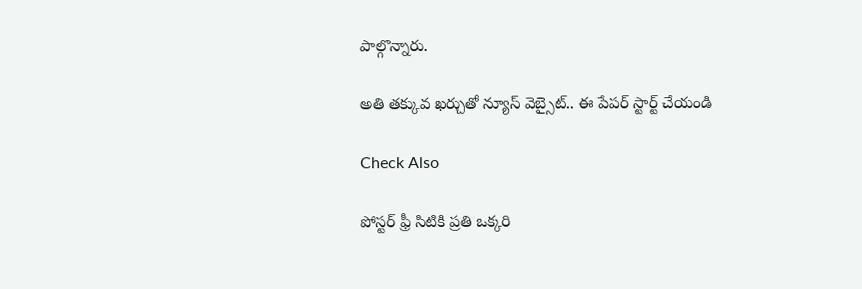పాల్గొన్నారు.

అతి తక్కువ ఖర్చుతో న్యూస్ వెబ్సైట్.. ఈ పేపర్ స్టార్ట్ చేయండి

Check Also

పోస్టర్ ఫ్రీ సిటికి ప్రతి ఒక్కరి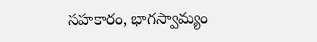సహకారం, భాగస్వామ్యం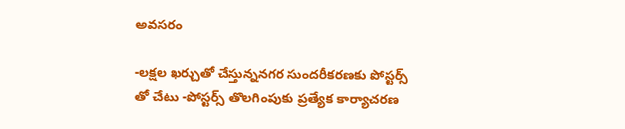అవసరం

-లక్షల ఖర్చుతో చేస్తున్ననగర సుందరీకరణకు పోస్టర్స్ తో చేటు -పోస్టర్స్ తొలగింపుకు ప్రత్యేక కార్యాచరణ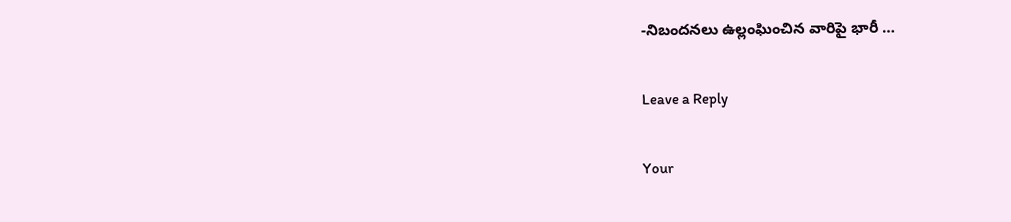-నిబందనలు ఉల్లంఘించిన వారిపై భారీ …

Leave a Reply

Your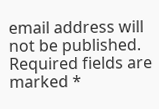email address will not be published. Required fields are marked *